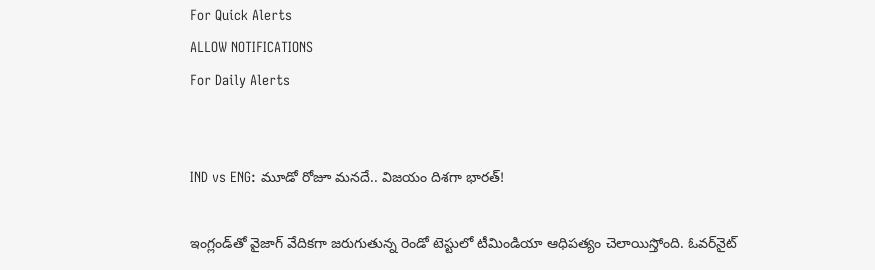For Quick Alerts
ALLOW NOTIFICATIONS
For Daily Alerts


IND vs ENG: మూడో రోజూ మనదే.. విజయం దిశగా భారత్!

ఇంగ్లండ్‌తో వైజాగ్ వేదికగా జరుగుతున్న రెండో టెస్టు‌లో టీమిండియా ఆధిపత్యం చెలాయిస్తోంది. ఓవర్‌‌నైట్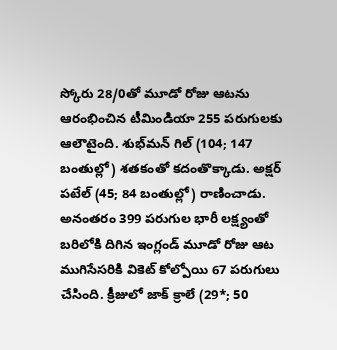స్కోరు 28/0తో మూడో రోజు ఆటను ఆరంభించిన టీమిండియా 255 పరుగులకు ఆలౌటైంది. శుభ్‌మన్ గిల్ (104; 147 బంతుల్లో) శతకంతో కదంతొక్కాడు. అక్షర్ పటేల్ (45; 84 బంతుల్లో) రాణించాడు. అనంతరం 399 పరుగుల భారీ లక్ష్యంతో బరిలోకి దిగిన ఇంగ్లండ్ మూడో రోజు ఆట ముగిసేసరికి వికెట్ కోల్పోయి 67 పరుగులు చేసింది. క్రీజులో జాక్ క్రాలే (29*; 50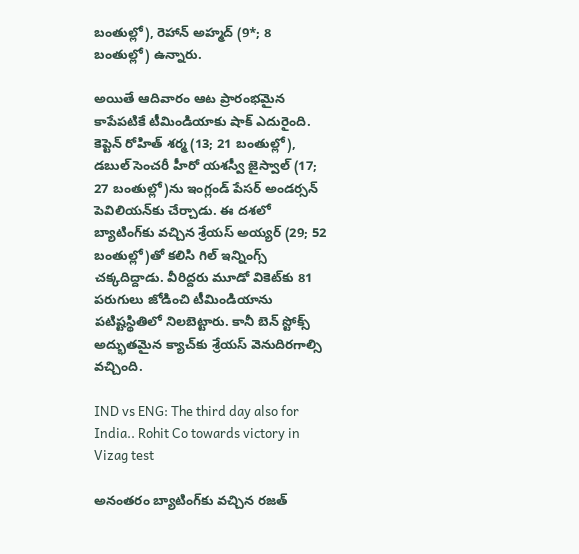బంతుల్లో), రెహాన్ అహ్మద్ (9*; 8 బంతుల్లో) ఉన్నారు.

అయితే ఆదివారం ఆట ప్రారంభమైన కాపేపటికే టీమిండియాకు షాక్ ఎదురైంది. కెప్టెన్ రోహిత్ శర్మ (13; 21 బంతుల్లో), డబుల్ సెంచరీ హీరో యశస్వీ జైస్వాల్ (17; 27 బంతుల్లో)ను ఇంగ్లండ్ పేసర్ అండర్సన్ పెవిలియన్‌కు చేర్చాడు. ఈ దశలో బ్యాటింగ్‌కు వచ్చిన శ్రేయస్ అయ్యర్ (29; 52 బంతుల్లో)తో కలిసి గిల్ ఇన్నింగ్స్ చక్కదిద్దాడు. వీరిద్దరు మూడో వికెట్‌కు 81 పరుగులు జోడించి టీమిండియాను పటిష్టస్థితిలో నిలబెట్టారు. కానీ బెన్ స్టోక్స్ అద్భుతమైన క్యాచ్‌కు శ్రేయస్ వెనుదిరగాల్సి వచ్చింది.

IND vs ENG: The third day also for India.. Rohit Co towards victory in Vizag test

అనంతరం బ్యాటింగ్‌కు వచ్చిన రజత్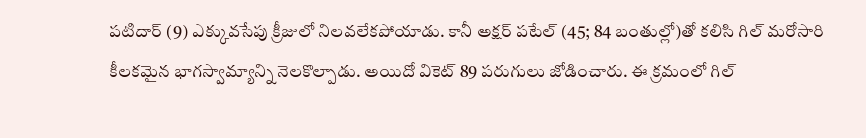పటిదార్ (9) ఎక్కువసేపు క్రీజులో నిలవలేకపోయాడు. కానీ అక్షర్ పటేల్ (45; 84 బంతుల్లో)తో కలిసి గిల్ మరోసారి కీలకమైన భాగస్వామ్యాన్ని నెలకొల్పాడు. అయిదో వికెట్ 89 పరుగులు జోడించారు. ఈ క్రమంలో గిల్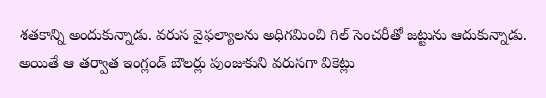శతకాన్ని అందుకున్నాడు. వరుస వైఫల్యాలను అధిగమించి గిల్ సెంచరీతో జట్టును ఆదుకున్నాడు. అయితే ఆ తర్వాత ఇంగ్లండ్ బౌలర్లు పుంజుకుని వరుసగా వికెట్లు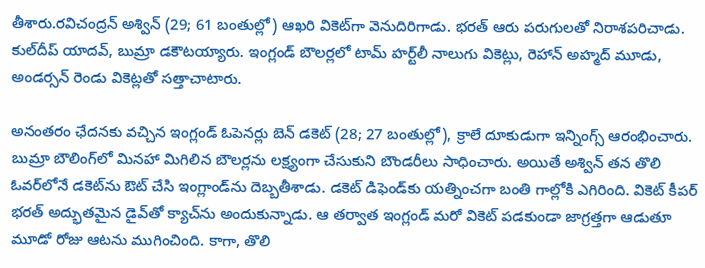తీశారు.రవిచంద్రన్ అశ్విన్ (29; 61 బంతుల్లో) ఆఖరి వికెట్‌గా వెనుదిరిగాడు. భరత్ ఆరు పరుగులతో నిరాశపరిచాడు. కుల్‌దీప్ యాదవ్, బుమ్రా డకౌటయ్యారు. ఇంగ్లండ్ బౌలర్లలో టామ్ హర్ట్‌లీ నాలుగు వికెట్లు, రెహాన్ అహ్మద్ మూడు, అండర్సన్ రెండు వికెట్లతో సత్తాచాటారు.

అనంతరం ఛేదనకు వచ్చిన ఇంగ్లండ్ ఓపెనర్లు బెన్ డకెట్ (28; 27 బంతుల్లో), క్రాలే దూకుడుగా ఇన్నింగ్స్ ఆరంభించారు. బుమ్రా బౌలింగ్‌లో మినహా మిగిలిన బౌలర్లను లక్ష్యంగా చేసుకుని బౌండరీలు సాధించారు. అయితే అశ్విన్ తన తొలి ఓవర్‌లోనే డకెట్‌ను ఔట్ చేసి ఇంగ్లాండ్‌ను దెబ్బతీశాడు. డకెట్ డిఫెండ్‌కు యత్నించగా బంతి గాల్లోకి ఎగిరింది. వికెట్ కీపర్ భరత్ అద్భుతమైన డైవ్‌తో క్యాచ్‌ను అందుకున్నాడు. ఆ తర్వాత ఇంగ్లండ్ మరో వికెట్ పడకుండా జాగ్రత్తగా ఆడుతూ మూడో రోజు ఆటను ముగించింది. కాగా, తొలి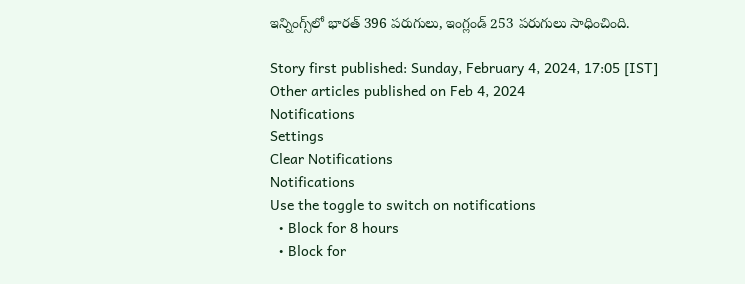ఇన్నింగ్స్‌లో భారత్ 396 పరుగులు, ఇంగ్లండ్ 253 పరుగులు సాధించింది.

Story first published: Sunday, February 4, 2024, 17:05 [IST]
Other articles published on Feb 4, 2024
Notifications
Settings
Clear Notifications
Notifications
Use the toggle to switch on notifications
  • Block for 8 hours
  • Block for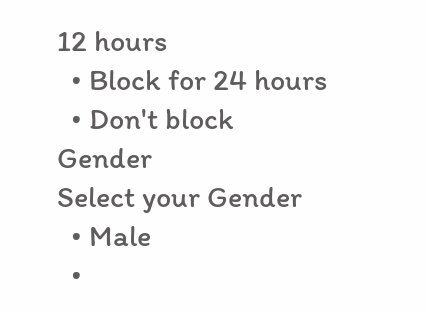12 hours
  • Block for 24 hours
  • Don't block
Gender
Select your Gender
  • Male
  •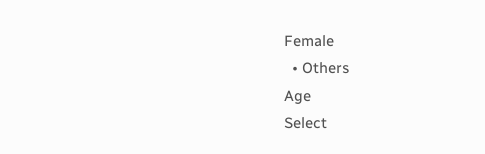Female
  • Others
Age
Select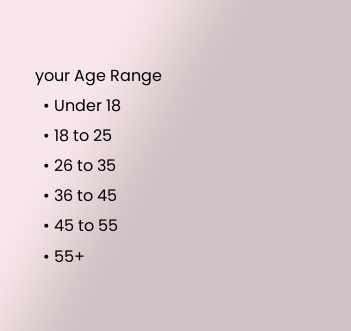your Age Range
  • Under 18
  • 18 to 25
  • 26 to 35
  • 36 to 45
  • 45 to 55
  • 55+